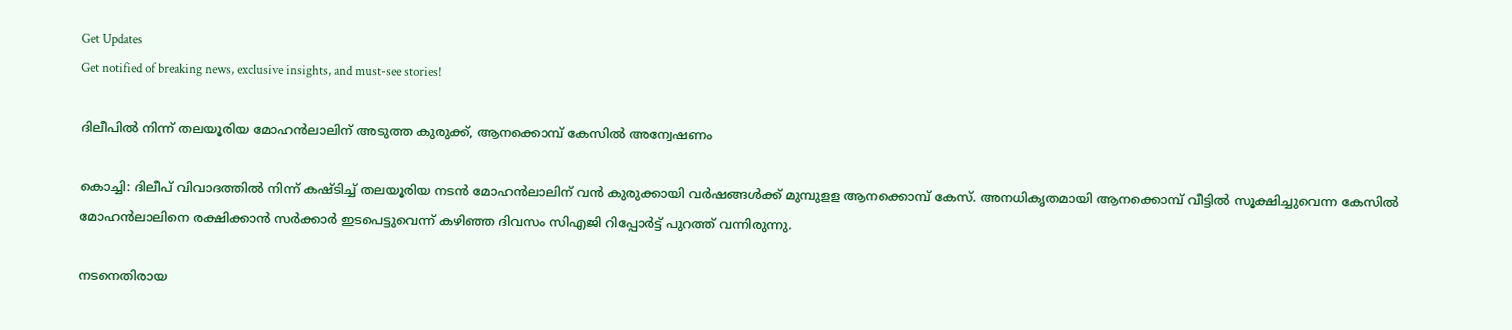Get Updates
Get notified of breaking news, exclusive insights, and must-see stories!

ദിലീപിൽ നിന്ന് തലയൂരിയ മോഹൻലാലിന് അടുത്ത കുരുക്ക്, ആനക്കൊമ്പ് കേസിൽ അന്വേഷണം

കൊച്ചി: ദിലീപ് വിവാദത്തില്‍ നിന്ന് കഷ്ടിച്ച് തലയൂരിയ നടന്‍ മോഹന്‍ലാലിന് വന്‍ കുരുക്കായി വര്‍ഷങ്ങള്‍ക്ക് മുമ്പുളള ആനക്കൊമ്പ് കേസ്. അനധികൃതമായി ആനക്കൊമ്പ് വീട്ടില്‍ സൂക്ഷിച്ചുവെന്ന കേസില്‍ മോഹന്‍ലാലിനെ രക്ഷിക്കാന്‍ സര്‍ക്കാര്‍ ഇടപെട്ടുവെന്ന് കഴിഞ്ഞ ദിവസം സിഎജി റിപ്പോര്‍ട്ട് പുറത്ത് വന്നിരുന്നു.

നടനെതിരായ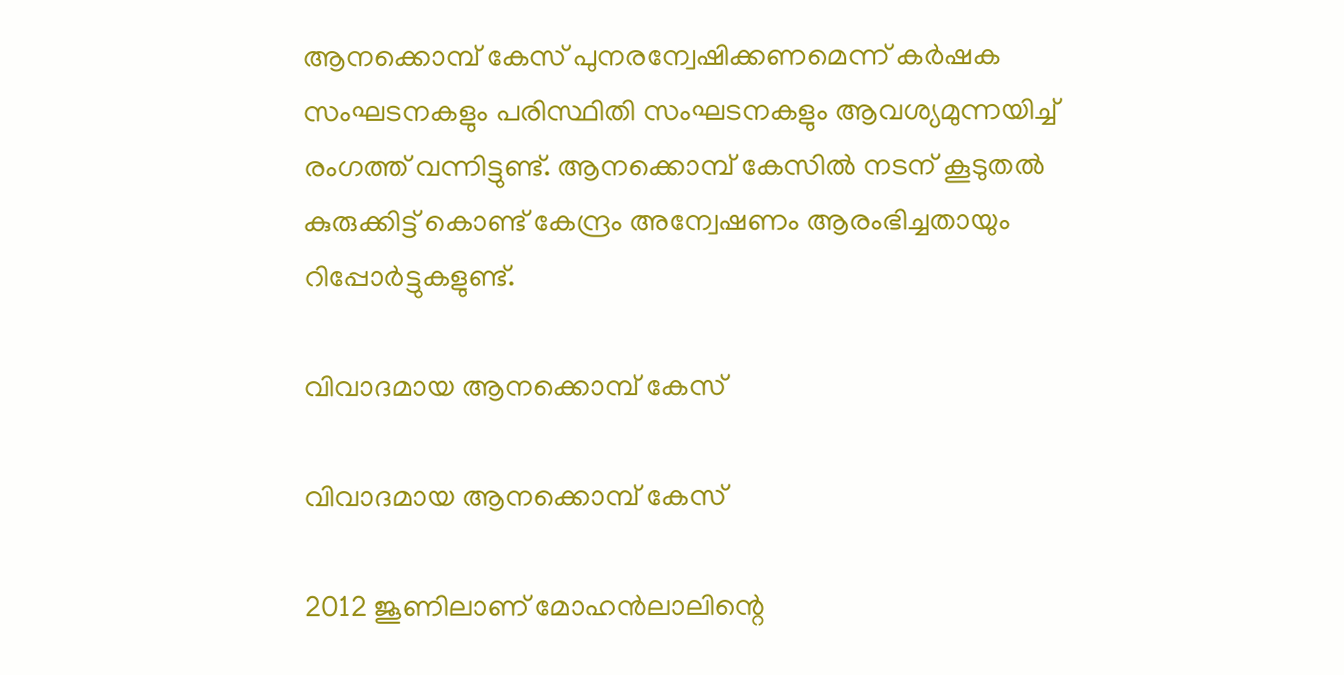ആനക്കൊമ്പ് കേസ് പുനരന്വേഷിക്കണമെന്ന് കര്‍ഷക സംഘടനകളും പരിസ്ഥിതി സംഘടനകളും ആവശ്യമുന്നയിച്ച് രംഗത്ത് വന്നിട്ടുണ്ട്. ആനക്കൊമ്പ് കേസില്‍ നടന് കൂടുതല്‍ കുരുക്കിട്ട് കൊണ്ട് കേന്ദ്രം അന്വേഷണം ആരംഭിച്ചതായും റിപ്പോര്‍ട്ടുകളുണ്ട്.

വിവാദമായ ആനക്കൊമ്പ് കേസ്

വിവാദമായ ആനക്കൊമ്പ് കേസ്

2012 ജൂണിലാണ് മോഹന്‍ലാലിന്റെ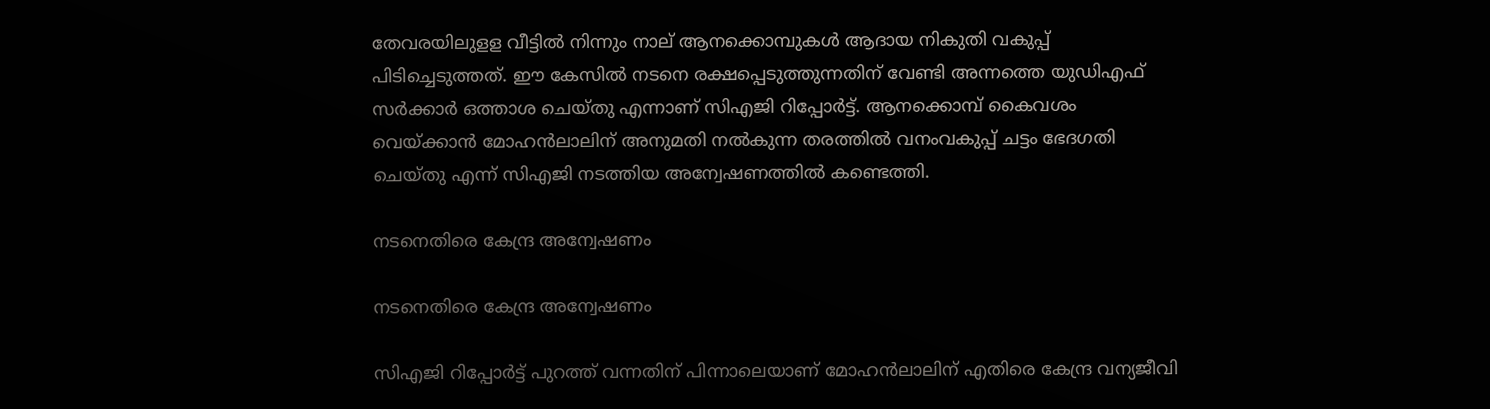തേവരയിലുളള വീട്ടില്‍ നിന്നും നാല് ആനക്കൊമ്പുകള്‍ ആദായ നികുതി വകുപ്പ് പിടിച്ചെടുത്തത്. ഈ കേസില്‍ നടനെ രക്ഷപ്പെടുത്തുന്നതിന് വേണ്ടി അന്നത്തെ യുഡിഎഫ് സര്‍ക്കാര്‍ ഒത്താശ ചെയ്തു എന്നാണ് സിഎജി റിപ്പോര്‍ട്ട്. ആനക്കൊമ്പ് കൈവശം വെയ്ക്കാന്‍ മോഹന്‍ലാലിന് അനുമതി നല്‍കുന്ന തരത്തില്‍ വനംവകുപ്പ് ചട്ടം ഭേദഗതി ചെയ്തു എന്ന് സിഎജി നടത്തിയ അന്വേഷണത്തില്‍ കണ്ടെത്തി.

നടനെതിരെ കേന്ദ്ര അന്വേഷണം

നടനെതിരെ കേന്ദ്ര അന്വേഷണം

സിഎജി റിപ്പോര്‍ട്ട് പുറത്ത് വന്നതിന് പിന്നാലെയാണ് മോഹന്‍ലാലിന് എതിരെ കേന്ദ്ര വന്യജീവി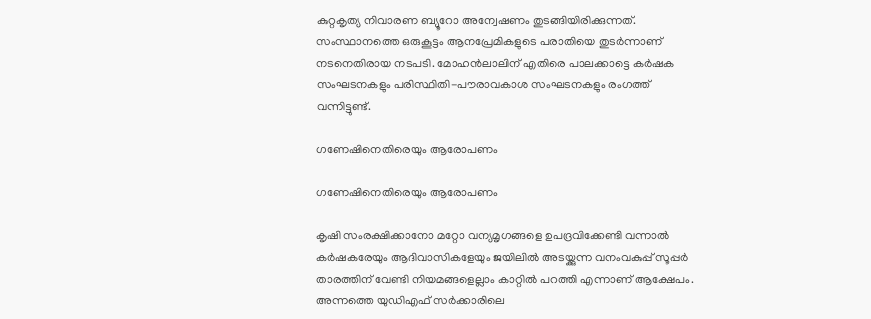കുറ്റകൃത്യ നിവാരണ ബ്യൂറോ അന്വേഷണം തുടങ്ങിയിരിക്കുന്നത്. സംസ്ഥാനത്തെ ഒരുകൂട്ടം ആനപ്രേമികളുടെ പരാതിയെ തുടര്‍ന്നാണ് നടനെതിരായ നടപടി. മോഹന്‍ലാലിന് എതിരെ പാലക്കാട്ടെ കര്‍ഷക സംഘടനകളും പരിസ്ഥിതി-പൗരാവകാശ സംഘടനകളും രംഗത്ത് വന്നിട്ടുണ്ട്.

ഗണേഷിനെതിരെയും ആരോപണം

ഗണേഷിനെതിരെയും ആരോപണം

കൃഷി സംരക്ഷിക്കാനോ മറ്റോ വന്യമൃഗങ്ങളെ ഉപദ്രവിക്കേണ്ടി വന്നാല്‍ കര്‍ഷകരേയും ആദിവാസികളേയും ജയിലില്‍ അടയ്ക്കുന്ന വനംവകുപ്പ് സൂപ്പര്‍ താരത്തിന് വേണ്ടി നിയമങ്ങളെല്ലാം കാറ്റില്‍ പറത്തി എന്നാണ് ആക്ഷേപം. അന്നത്തെ യുഡിഎഫ് സര്‍ക്കാരിലെ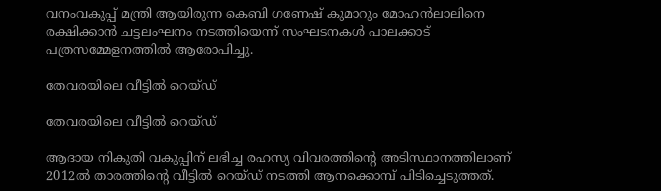വനംവകുപ്പ് മന്ത്രി ആയിരുന്ന കെബി ഗണേഷ് കുമാറും മോഹന്‍ലാലിനെ രക്ഷിക്കാന്‍ ചട്ടലംഘനം നടത്തിയെന്ന് സംഘടനകള്‍ പാലക്കാട് പത്രസമ്മേളനത്തില്‍ ആരോപിച്ചു.

തേവരയിലെ വീട്ടിൽ റെയ്ഡ്

തേവരയിലെ വീട്ടിൽ റെയ്ഡ്

ആദായ നികുതി വകുപ്പിന് ലഭിച്ച രഹസ്യ വിവരത്തിന്റെ അടിസ്ഥാനത്തിലാണ് 2012ല്‍ താരത്തിന്റെ വീട്ടില്‍ റെയ്ഡ് നടത്തി ആനക്കൊമ്പ് പിടിച്ചെടുത്തത്.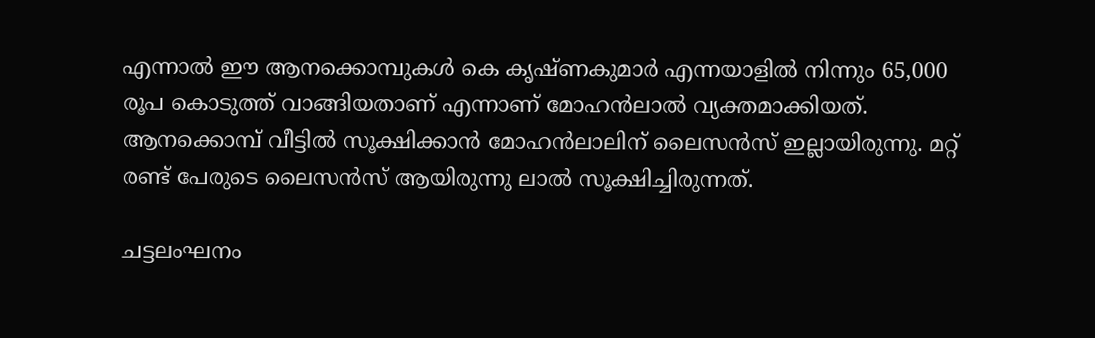എന്നാല്‍ ഈ ആനക്കൊമ്പുകള്‍ കെ കൃഷ്ണകുമാര്‍ എന്നയാളില്‍ നിന്നും 65,000 രൂപ കൊടുത്ത് വാങ്ങിയതാണ് എന്നാണ് മോഹന്‍ലാല്‍ വ്യക്തമാക്കിയത്. ആനക്കൊമ്പ് വീട്ടില്‍ സൂക്ഷിക്കാന്‍ മോഹന്‍ലാലിന് ലൈസന്‍സ് ഇല്ലായിരുന്നു. മറ്റ് രണ്ട് പേരുടെ ലൈസന്‍സ് ആയിരുന്നു ലാല്‍ സൂക്ഷിച്ചിരുന്നത്.

ചട്ടലംഘനം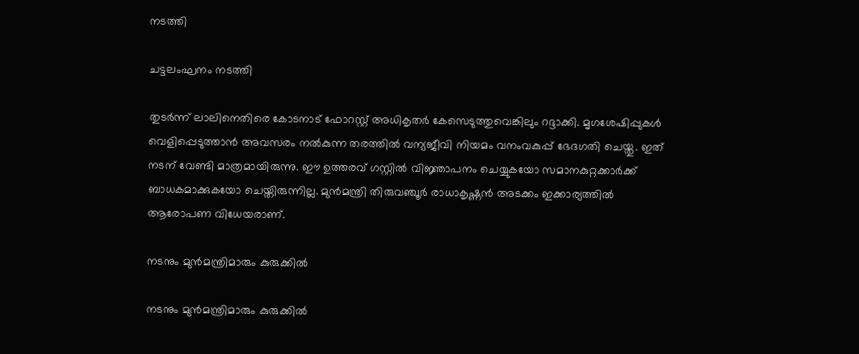നടത്തി

ചട്ടലംഘനം നടത്തി

തുടര്‍ന്ന് ലാലിനെതിരെ കോടനാട് ഫോറസ്റ്റ് അധികൃതര്‍ കേസെടുത്തുവെങ്കിലും റദ്ദാക്കി. മൃഗശേഷിപ്പുകള്‍ വെളിപ്പെടുത്താന്‍ അവസരം നല്‍കുന്ന തരത്തില്‍ വന്യജീവി നിയമം വനംവകുപ്പ് ഭേദഗതി ചെയ്തു. ഇത് നടന് വേണ്ടി മാത്രമായിരുന്നു. ഈ ഉത്തരവ് ഗസ്റ്റില്‍ വിജ്ഞാപനം ചെയ്യുകയോ സമാനകുറ്റക്കാര്‍ക്ക് ബാധകമാക്കുകയോ ചെയ്തിരുന്നില്ല. മുന്‍മന്ത്രി തിരുവഞ്ചൂര്‍ രാധാകൃഷ്ണന്‍ അടക്കം ഇക്കാര്യത്തില്‍ ആരോപണ വിധേയരാണ്.

നടനും മുൻമന്ത്രിമാരും കുരുക്കിൽ

നടനും മുൻമന്ത്രിമാരും കുരുക്കിൽ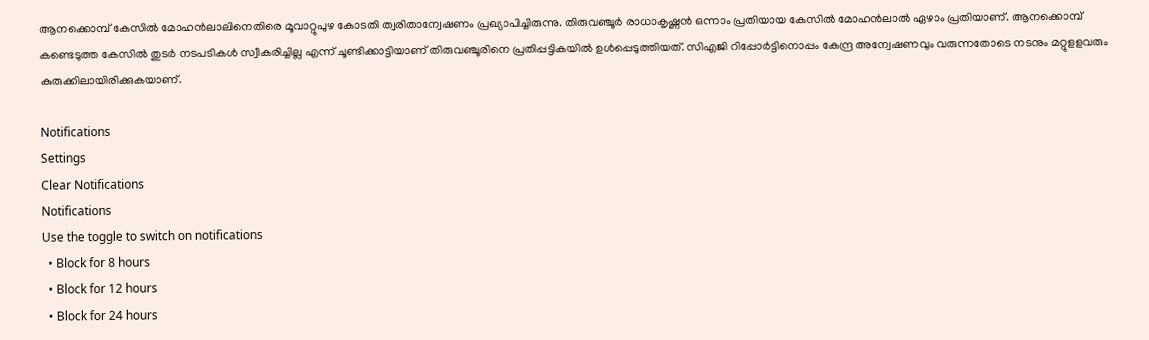ആനക്കൊമ്പ് കേസില്‍ മോഹന്‍ലാലിനെതിരെ മൂവാറ്റുപുഴ കോടതി ത്വരിതാന്വേഷണം പ്രഖ്യാപിച്ചിരുന്നു. തിരുവഞ്ചൂര്‍ രാധാകൃഷ്ണന്‍ ഒന്നാം പ്രതിയായ കേസില്‍ മോഹന്‍ലാല്‍ ഏഴാം പ്രതിയാണ്. ആനക്കൊമ്പ് കണ്ടെടുത്ത കേസില്‍ തുടര്‍ നടപടികള്‍ സ്വീകരിച്ചില്ല എന്ന് ചൂണ്ടിക്കാട്ടിയാണ് തിരുവഞ്ചൂരിനെ പ്രതിപ്പട്ടികയില്‍ ഉള്‍പ്പെടുത്തിയത്. സിഎജി റിപ്പോര്‍ട്ടിനൊപ്പം കേന്ദ്ര അന്വേഷണവും വരുന്നതോടെ നടനും മറ്റുളളവരും കുരുക്കിലായിരിക്കുകയാണ്.

Notifications
Settings
Clear Notifications
Notifications
Use the toggle to switch on notifications
  • Block for 8 hours
  • Block for 12 hours
  • Block for 24 hours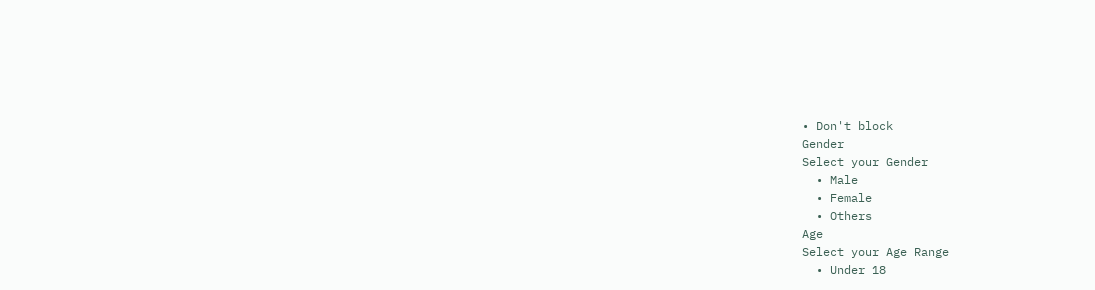• Don't block
Gender
Select your Gender
  • Male
  • Female
  • Others
Age
Select your Age Range
  • Under 18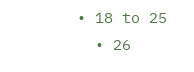• 18 to 25
  • 26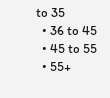to 35
  • 36 to 45
  • 45 to 55
  • 55+